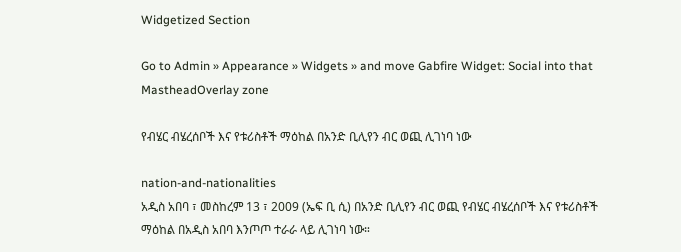Widgetized Section

Go to Admin » Appearance » Widgets » and move Gabfire Widget: Social into that MastheadOverlay zone

የብሄር ብሄረሰቦች እና የቱሪስቶች ማዕከል በአንድ ቢሊየን ብር ወጪ ሊገነባ ነው

nation-and-nationalities
አዲስ አበባ ፣ መስከረም 13 ፣ 2009 (ኤፍ ቢ ሲ) በአንድ ቢሊየን ብር ወጪ የብሄር ብሄረሰቦች እና የቱሪስቶች ማዕከል በአዲስ አበባ እንጦጦ ተራራ ላይ ሊገነባ ነው።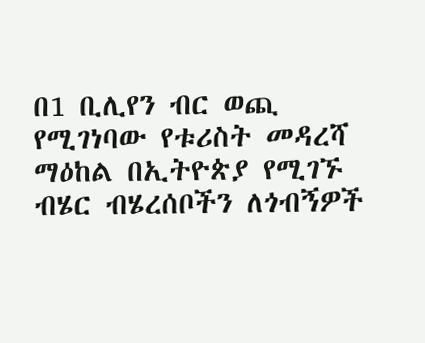በ1 ቢሊየን ብር ወጪ የሚገነባው የቱሪስት መዳረሻ ማዕከል በኢትዮጵያ የሚገኙ ብሄር ብሄረሰቦችን ለጎብኝዎች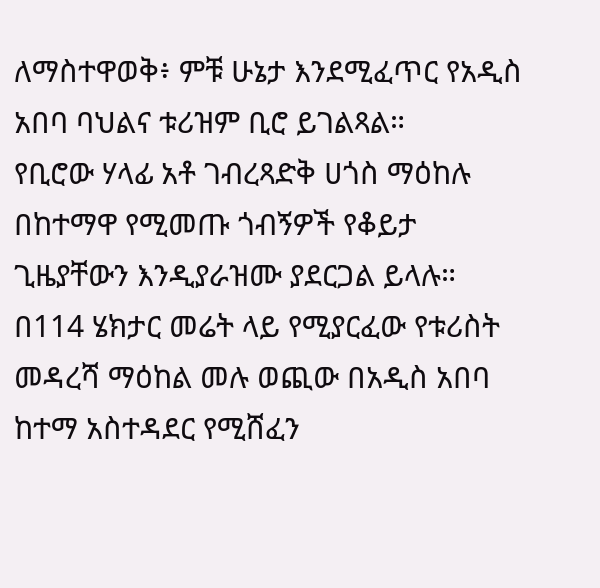ለማስተዋወቅ፥ ምቹ ሁኔታ እንደሚፈጥር የአዲስ አበባ ባህልና ቱሪዝም ቢሮ ይገልጻል።
የቢሮው ሃላፊ አቶ ገብረጻድቅ ሀጎስ ማዕከሉ በከተማዋ የሚመጡ ጎብኝዎች የቆይታ ጊዜያቸውን እንዲያራዝሙ ያደርጋል ይላሉ።
በ114 ሄክታር መሬት ላይ የሚያርፈው የቱሪስት መዳረሻ ማዕከል መሉ ወጪው በአዲስ አበባ ከተማ አስተዳደር የሚሸፈን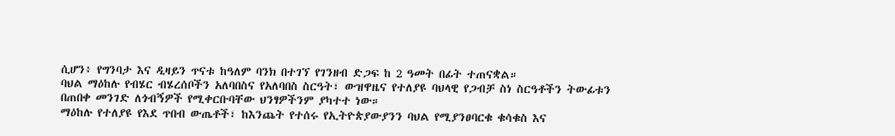ሲሆን፥ የግንባታ እና ዲዛይን ጥናቱ ከዓለም ባንክ በተገኘ የገንዘብ ድጋፍ ከ 2 ዓመት በፊት ተጠናቋል።
ባህል ማዕከሉ የብሄር ብሄረሰቦችን አለባበስና የአለባበስ ስርዓት፣ ውዝዋዜና የተለያዩ ባህላዊ የጋብቻ ስነ ስርዓቶችን ትውፊቱን በጠበቀ መንገድ ለጎብኝዎች የሚቀርቡባቸው ህንፃዎችንም ያካተተ ነው።
ማዕከሉ የተለያዩ የእደ ጥበብ ውጤቶች፣ ከእንጨት የተሰሩ የኢትዮጵያውያንን ባህል የሚያንፀባርቁ ቁሳቁስ እና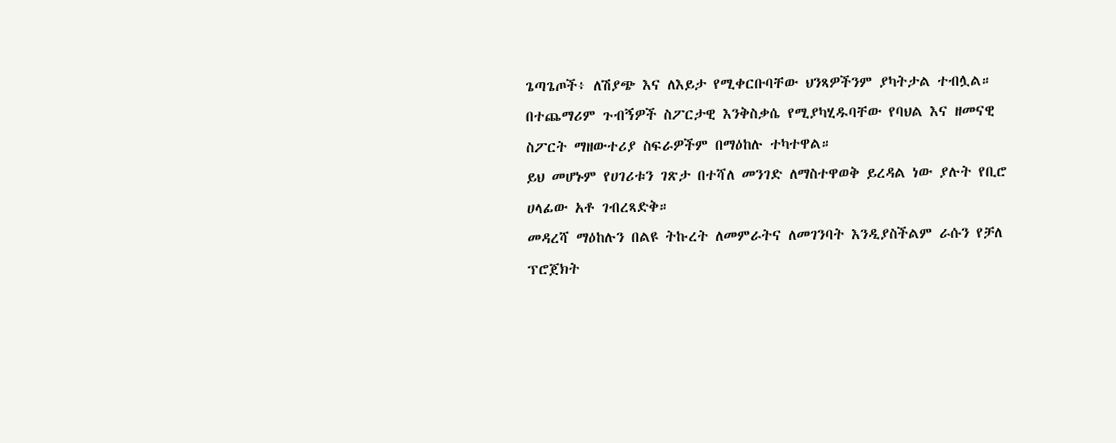ጌጣጌጦች፥ ለሽያጭ እና ለእይታ የሚቀርቡባቸው ህንጻዎችንም ያካትታል ተብሏል።
በተጨማሪም ጉብኝዎች ስፖርታዊ እንቅስቃሴ የሚያካሂዱባቸው የባህል እና ዘመናዊ ስፖርት ማዘውተሪያ ስፍራዎችም በማዕከሉ ተካተዋል።
ይህ መሆኑም የሀገሪቱን ገጽታ በተሻለ መንገድ ለማስተዋወቅ ይረዳል ነው ያሉት የቢሮ ሀላፊው አቶ ገብረጻድቅ።
መዳረሻ ማዕከሉን በልዩ ትኩረት ለመምራትና ለመገንባት እንዲያስችልም ራሱን የቻለ ፕሮጀክት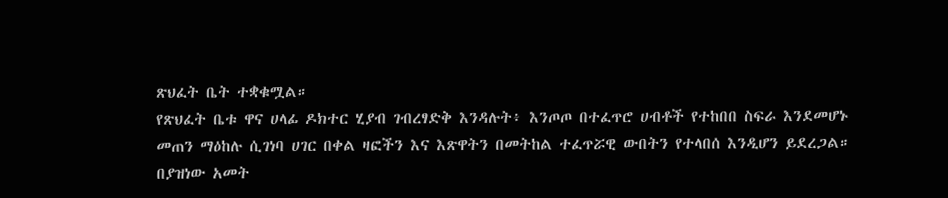ጽህፈት ቤት ተቋቁሟል።
የጽህፈት ቤቱ ዋና ሀላፊ ዶክተር ሂያብ ገብረፃድቅ እንዳሉት፥ እንጦጦ በተፈጥሮ ሀብቶች የተከበበ ስፍራ እንደመሆኑ መጠን ማዕከሉ ሲገነባ ሀገር በቀል ዛፎችን እና እጽዋትን በመትከል ተፈጥሯዊ ውበትን የተላበሰ እንዲሆን ይደረጋል።
በያዝነው አመት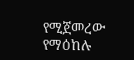የሚጀመረው የማዕከሉ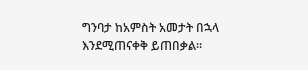ግንባታ ከአምስት አመታት በኋላ እንደሚጠናቀቅ ይጠበቃል።